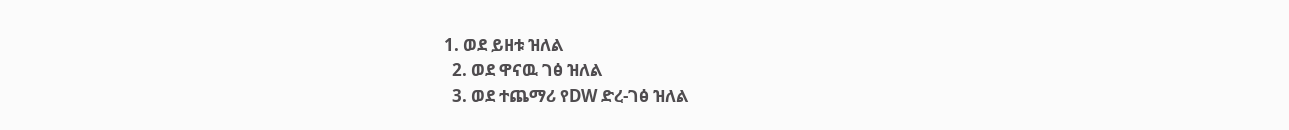1. ወደ ይዘቱ ዝለል
  2. ወደ ዋናዉ ገፅ ዝለል
  3. ወደ ተጨማሪ የDW ድረ-ገፅ ዝለል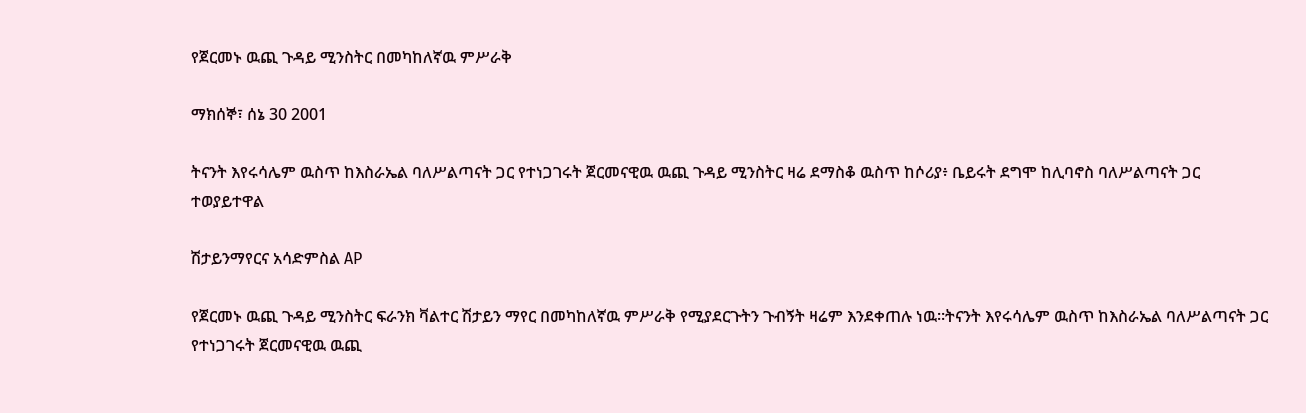የጀርመኑ ዉጪ ጉዳይ ሚንስትር በመካከለኛዉ ምሥራቅ

ማክሰኞ፣ ሰኔ 30 2001

ትናንት እየሩሳሌም ዉስጥ ከእስራኤል ባለሥልጣናት ጋር የተነጋገሩት ጀርመናዊዉ ዉጪ ጉዳይ ሚንስትር ዛሬ ደማስቆ ዉስጥ ከሶሪያ፥ ቤይሩት ደግሞ ከሊባኖስ ባለሥልጣናት ጋር ተወያይተዋል

ሽታይንማየርና አሳድምስል AP

የጀርመኑ ዉጪ ጉዳይ ሚንስትር ፍራንክ ቫልተር ሽታይን ማየር በመካከለኛዉ ምሥራቅ የሚያደርጉትን ጉብኝት ዛሬም እንደቀጠሉ ነዉ።ትናንት እየሩሳሌም ዉስጥ ከእስራኤል ባለሥልጣናት ጋር የተነጋገሩት ጀርመናዊዉ ዉጪ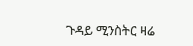ጉዳይ ሚንስትር ዛሬ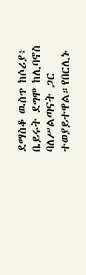ደማስቆ ዉስጥ ከሶሪያ፥ ቤይሩት ደግሞ ከሊባኖስ ባለሥልጣናት ጋር ተወያይተዋል።የበርሊኑ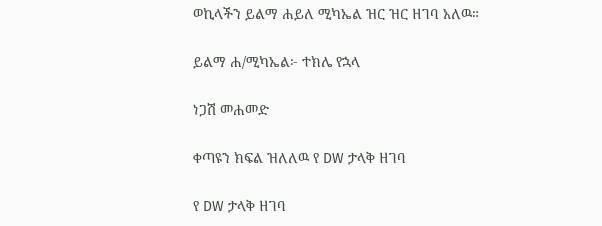ወኪላችን ይልማ ሐይለ ሚካኤል ዝር ዝር ዘገባ አለዉ።

ይልማ ሐ/ሚካኤል፦ ተክሌ የኋላ

ነጋሽ መሐመድ

ቀጣዩን ክፍል ዝለለዉ የ DW ታላቅ ዘገባ

የ DW ታላቅ ዘገባ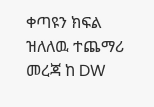ቀጣዩን ክፍል ዝለለዉ ተጨማሪ መረጃ ከ DW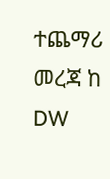ተጨማሪ መረጃ ከ DW